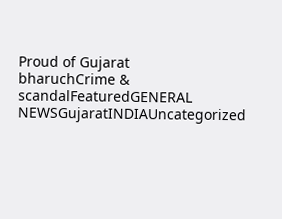Proud of Gujarat
bharuchCrime & scandalFeaturedGENERAL NEWSGujaratINDIAUncategorized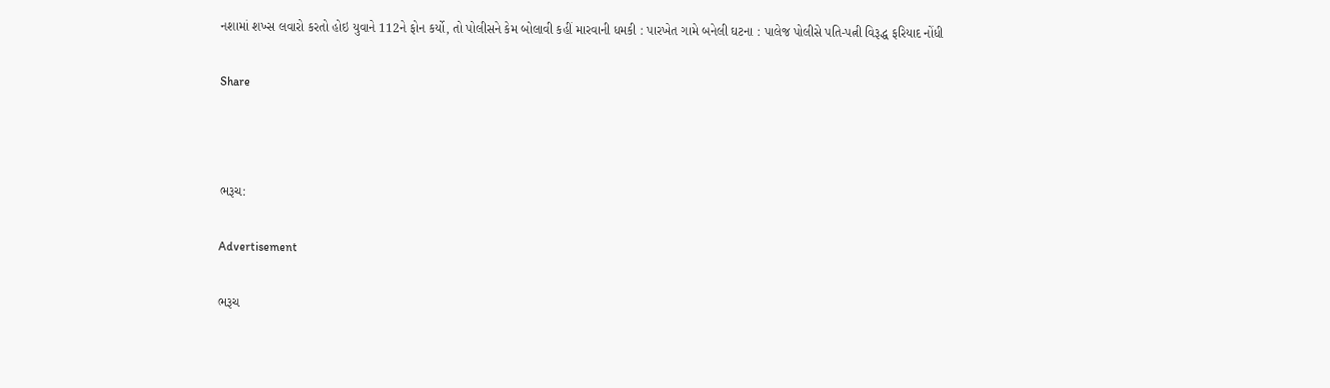નશામાં શખ્સ લવારો કરતો હોઇ યુવાને 112ને ફોન કર્યો, તો પોલીસને કેમ બોલાવી કહીં મારવાની ધમકી : પારખેત ગામે બનેલી ઘટના : પાલેજ પોલીસે પતિ-પત્ની વિરૂદ્ધ ફરિયાદ નોંધી

Share



ભરૂચ:

Advertisement

ભરૂચ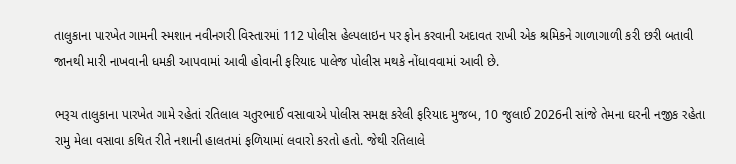તાલુકાના પારખેત ગામની સ્મશાન નવીનગરી વિસ્તારમાં 112 પોલીસ હેલ્પલાઇન પર ફોન કરવાની અદાવત રાખી એક શ્રમિકને ગાળાગાળી કરી છરી બતાવી જાનથી મારી નાખવાની ધમકી આપવામાં આવી હોવાની ફરિયાદ પાલેજ પોલીસ મથકે નોંધાવવામાં આવી છે.

ભરૂચ તાલુકાના પારખેત ગામે રહેતાં રતિલાલ ચતુરભાઈ વસાવાએ પોલીસ સમક્ષ કરેલી ફરિયાદ મુજબ, 10 જુલાઈ 2026ની સાંજે તેમના ઘરની નજીક રહેતા રામુ મેલા વસાવા કથિત રીતે નશાની હાલતમાં ફળિયામાં લવારો કરતો હતો. જેથી રતિલાલે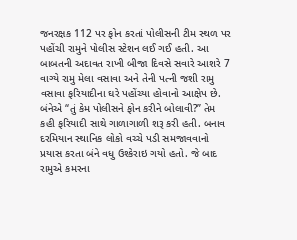જનરક્ષક 112 પર ફોન કરતાં પોલીસની ટીમ સ્થળ પર પહોંચી રામુને પોલીસ સ્ટેશન લઈ ગઈ હતી. આ બાબતની અદાવત રાખી બીજા દિવસે સવારે આશરે 7 વાગ્યે રામુ મેલા વસાવા અને તેની પત્ની જશી રામુ વસાવા ફરિયાદીના ઘરે પહોંચ્યા હોવાનો આક્ષેપ છે. બંનેએ “તું કેમ પોલીસને ફોન કરીને બોલાવી?” તેમ કહી ફરિયાદી સાથે ગાળાગાળી શરૂ કરી હતી. બનાવ દરમિયાન સ્થાનિક લોકો વચ્ચે પડી સમજાવવાનો પ્રયાસ કરતા બંને વધુ ઉશ્કેરાઇ ગયો હતો. જે બાદ રામુએ કમરના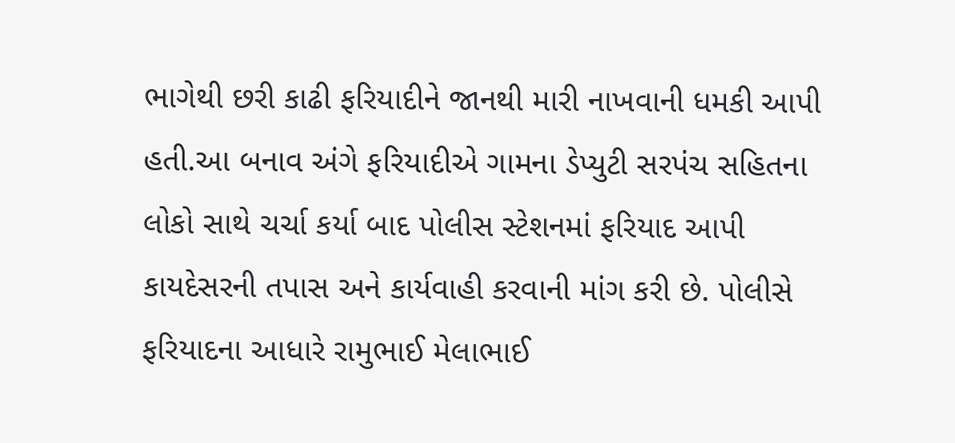ભાગેથી છરી કાઢી ફરિયાદીને જાનથી મારી નાખવાની ધમકી આપી હતી.આ બનાવ અંગે ફરિયાદીએ ગામના ડેપ્યુટી સરપંચ સહિતના લોકો સાથે ચર્ચા કર્યા બાદ પોલીસ સ્ટેશનમાં ફરિયાદ આપી કાયદેસરની તપાસ અને કાર્યવાહી કરવાની માંગ કરી છે. પોલીસે ફરિયાદના આધારે રામુભાઈ મેલાભાઈ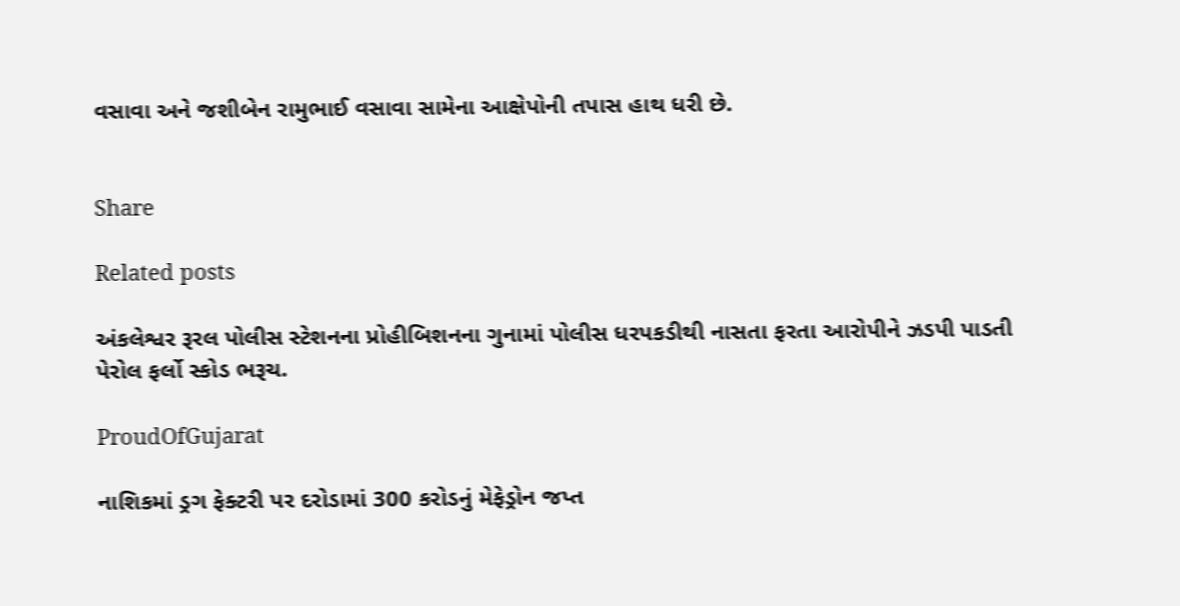વસાવા અને જશીબેન રામુભાઈ વસાવા સામેના આક્ષેપોની તપાસ હાથ ધરી છે.


Share

Related posts

અંકલેશ્વર રૂરલ પોલીસ સ્ટેશનના પ્રોહીબિશનના ગુનામાં પોલીસ ધરપકડીથી નાસતા ફરતા આરોપીને ઝડપી પાડતી પેરોલ ફર્લો સ્કોડ ભરૂચ.

ProudOfGujarat

નાશિકમાં ડ્રગ ફેક્ટરી પર દરોડામાં 300 કરોડનું મેફેડ્રોન જપ્ત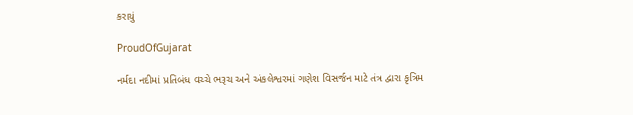કરાયું

ProudOfGujarat

નર્મદા નદીમાં પ્રતિબંધ વચ્ચે ભરૂચ અને અંકલેશ્વરમાં ગણેશ વિસર્જન માટે તંત્ર દ્વારા કૃત્રિમ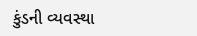કુંડની વ્યવસ્થા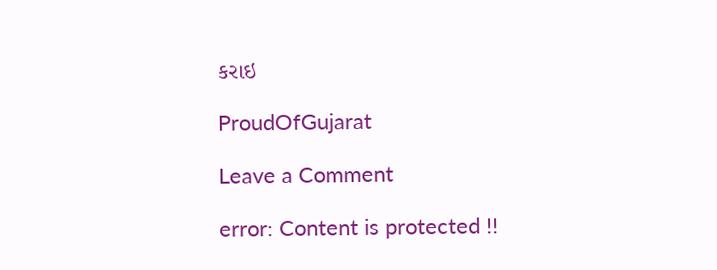કરાઇ

ProudOfGujarat

Leave a Comment

error: Content is protected !!